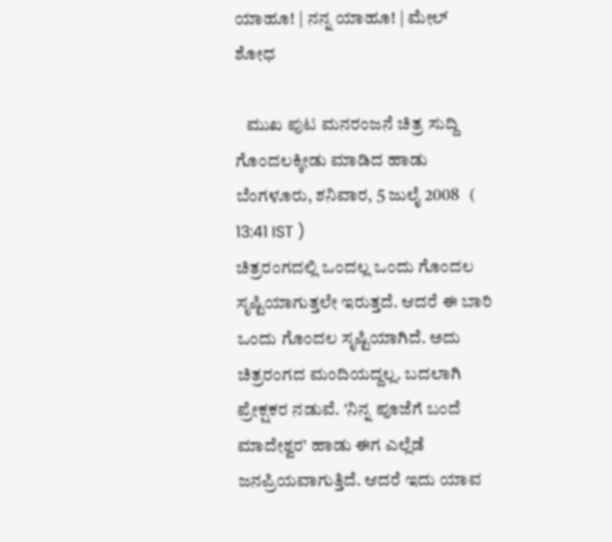ಯಾಹೂ! | ನನ್ನ ಯಾಹೂ! | ಮೇಲ್
ಶೋಧ

   ಮುಖ ಪುಟ ಮನರಂಜನೆ ಚಿತ್ರ ಸುದ್ದಿ
ಗೊಂದಲಕ್ಕೀಡು ಮಾಡಿದ ಹಾಡು
ಬೆಂಗಳೂರು, ಶನಿವಾರ, 5 ಜುಲೈ 2008   ( 13:41 IST )
ಚಿತ್ರರಂಗದಲ್ಲಿ ಒಂದಲ್ಲ ಒಂದು ಗೊಂದಲ ಸೃಷ್ಟಿಯಾಗುತ್ತಲೇ ಇರುತ್ತದೆ. ಆದರೆ ಈ ಬಾರಿ ಒಂದು ಗೊಂದಲ ಸೃಷ್ಟಿಯಾಗಿದೆ. ಅದು ಚಿತ್ರರಂಗದ ಮಂದಿಯದ್ದಲ್ಲ. ಬದಲಾಗಿ ಪ್ರೇಕ್ಷಕರ ನಡುವೆ. 'ನಿನ್ನ ಪೂಜೆಗೆ ಬಂದೆ ಮಾದೇಶ್ವರ' ಹಾಡು ಈಗ ಎಲ್ಲೆಡೆ ಜನಪ್ರಿಯವಾಗುತ್ತಿದೆ. ಆದರೆ ಇದು ಯಾವ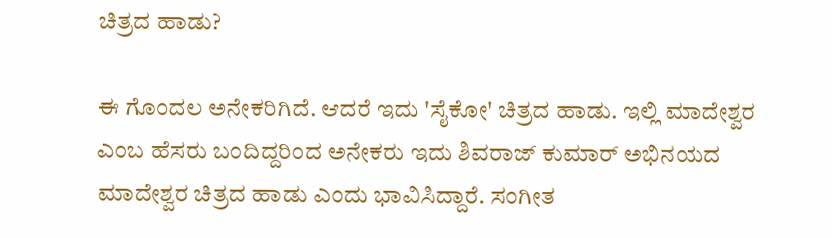ಚಿತ್ರದ ಹಾಡು?

ಈ ಗೊಂದಲ ಅನೇಕರಿಗಿದೆ. ಆದರೆ ಇದು 'ಸೈಕೋ' ಚಿತ್ರದ ಹಾಡು. ಇಲ್ಲಿ ಮಾದೇಶ್ವರ ಎಂಬ ಹೆಸರು ಬಂದಿದ್ದರಿಂದ ಅನೇಕರು ಇದು ಶಿವರಾಜ್ ಕುಮಾರ್ ಅಭಿನಯದ ಮಾದೇಶ್ವರ ಚಿತ್ರದ ಹಾಡು ಎಂದು ಭಾವಿಸಿದ್ದಾರೆ. ಸಂಗೀತ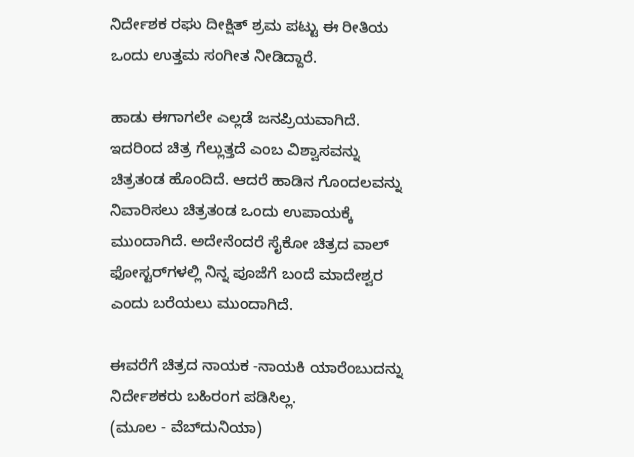ನಿರ್ದೇಶಕ ರಘು ದೀಕ್ಷಿತ್ ಶ್ರಮ ಪಟ್ಟು ಈ ರೀತಿಯ ಒಂದು ಉತ್ತಮ ಸಂಗೀತ ನೀಡಿದ್ದಾರೆ.

ಹಾಡು ಈಗಾಗಲೇ ಎಲ್ಲಡೆ ಜನಪ್ರಿಯವಾಗಿದೆ. ಇದರಿಂದ ಚಿತ್ರ ಗೆಲ್ಲುತ್ತದೆ ಎಂಬ ವಿಶ್ವಾಸವನ್ನು ಚಿತ್ರತಂಡ ಹೊಂದಿದೆ. ಆದರೆ ಹಾಡಿನ ಗೊಂದಲವನ್ನು ನಿವಾರಿಸಲು ಚಿತ್ರತಂಡ ಒಂದು ಉಪಾಯಕ್ಕೆ ಮುಂದಾಗಿದೆ. ಅದೇನೆಂದರೆ ಸೈಕೋ ಚಿತ್ರದ ವಾಲ್ ಫೋಸ್ಟರ್‌ಗಳಲ್ಲಿ ನಿನ್ನ ಪೂಜೆಗೆ ಬಂದೆ ಮಾದೇಶ್ವರ ಎಂದು ಬರೆಯಲು ಮುಂದಾಗಿದೆ.

ಈವರೆಗೆ ಚಿತ್ರದ ನಾಯಕ -ನಾಯಕಿ ಯಾರೆಂಬುದನ್ನು ನಿರ್ದೇಶಕರು ಬಹಿರಂಗ ಪಡಿಸಿಲ್ಲ.
(ಮೂಲ - ವೆಬ್‌ದುನಿಯಾ)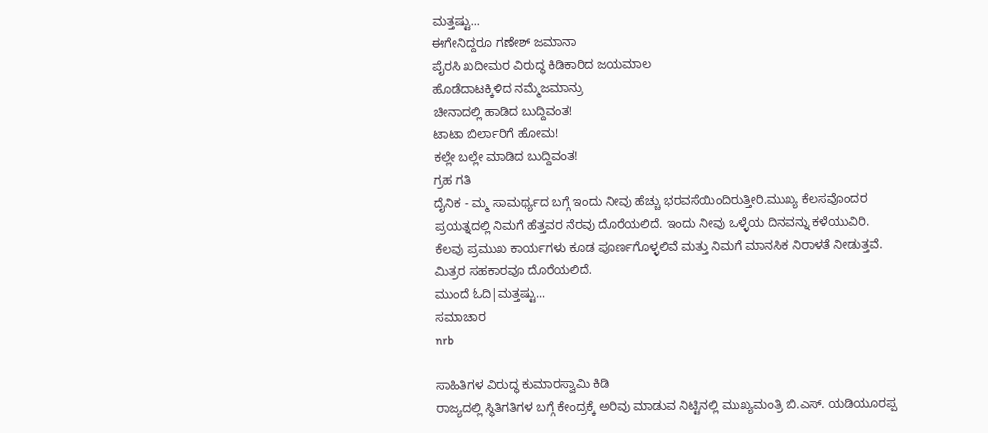ಮತ್ತಷ್ಟು...
ಈಗೇನಿದ್ದರೂ ಗಣೇಶ್ ಜಮಾನಾ
ಪೈರಸಿ ಖದೀಮರ ವಿರುದ್ಧ ಕಿಡಿಕಾರಿದ ಜಯಮಾಲ
ಹೊಡೆದಾಟಕ್ಕಿಳಿದ ನಮ್ಮೆಜಮಾನ್ರು
ಚೀನಾದಲ್ಲಿ ಹಾಡಿದ ಬುದ್ದಿವಂತ!
ಟಾಟಾ ಬಿರ್ಲಾರಿಗೆ ಹೋಮ!
ಕಲ್ಲೇ ಬಲ್ಲೇ ಮಾಡಿದ ಬುದ್ದಿವಂತ!
ಗ್ರಹ ಗತಿ
ದೈನಿಕ - ಮ್ಮ ಸಾಮರ್ಥ್ಯದ ಬಗ್ಗೆ ಇಂದು ನೀವು ಹೆಚ್ಚು ಭರವಸೆಯಿಂದಿರುತ್ತೀರಿ.ಮುಖ್ಯ ಕೆಲಸವೊಂದರ ಪ್ರಯತ್ನದಲ್ಲಿ ನಿಮಗೆ ಹೆತ್ತವರ ನೆರವು ದೊರೆಯಲಿದೆ. ಇಂದು ನೀವು ಒಳ್ಳೆಯ ದಿನವನ್ನು ಕಳೆಯುವಿರಿ. ಕೆಲವು ಪ್ರಮುಖ ಕಾರ್ಯಗಳು ಕೂಡ ಪೂರ್ಣಗೊಳ್ಳಲಿವೆ ಮತ್ತು ನಿಮಗೆ ಮಾನಸಿಕ ನಿರಾಳತೆ ನೀಡುತ್ತವೆ. ಮಿತ್ರರ ಸಹಕಾರವೂ ದೊರೆಯಲಿದೆ.
ಮುಂದೆ ಓದಿ|ಮತ್ತಷ್ಟು...
ಸಮಾಚಾರ
nrb

ಸಾಹಿತಿಗಳ ವಿರುದ್ಧ ಕುಮಾರಸ್ವಾಮಿ ಕಿಡಿ
ರಾಜ್ಯದಲ್ಲಿ ಸ್ಥಿತಿಗತಿಗಳ ಬಗ್ಗೆ ಕೇಂದ್ರಕ್ಕೆ ಅರಿವು ಮಾಡುವ ನಿಟ್ಟಿನಲ್ಲಿ ಮುಖ್ಯಮಂತ್ರಿ ಬಿ.ಎಸ್. ಯಡಿಯೂರಪ್ಪ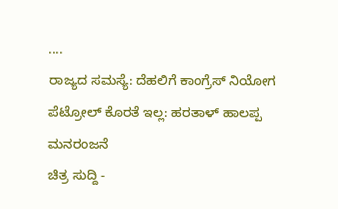....
ರಾಜ್ಯದ ಸಮಸ್ಯೆ: ದೆಹಲಿಗೆ ಕಾಂಗ್ರೆಸ್ ನಿಯೋಗ
ಪೆಟ್ರೋಲ್ ಕೊರತೆ ಇಲ್ಲ: ಹರತಾಳ್ ಹಾಲಪ್ಪ
ಮನರಂಜನೆ
ಚಿತ್ರ ಸುದ್ದಿ -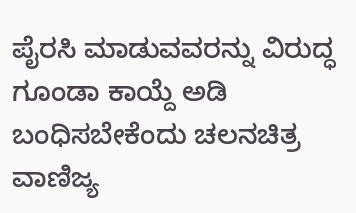ಪೈರಸಿ ಮಾಡುವವರನ್ನು ವಿರುದ್ಧ ಗೂಂಡಾ ಕಾಯ್ದೆ ಅಡಿ ಬಂಧಿಸಬೇಕೆಂದು ಚಲನಚಿತ್ರ ವಾಣಿಜ್ಯ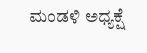ಮಂಡಳಿ ಅಧ್ಯಕ್ಷೆ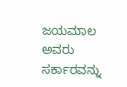ಜಯಮಾಲ ಅವರು ಸರ್ಕಾರವನ್ನು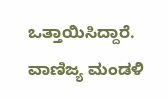ಒತ್ತಾಯಿಸಿದ್ದಾರೆ. ವಾಣಿಜ್ಯ ಮಂಡಳಿ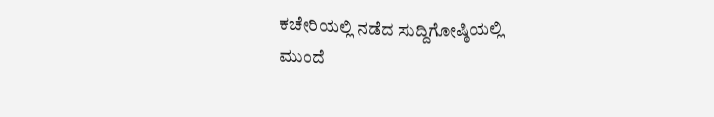ಕಚೇರಿಯಲ್ಲಿ ನಡೆದ ಸುದ್ದಿಗೋಷ್ಠಿಯಲ್ಲಿ
ಮುಂದೆ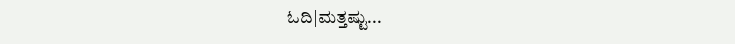ಓದಿ|ಮತ್ತಷ್ಟು...